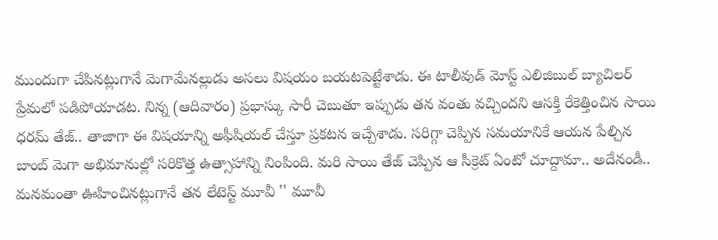ముందుగా చేపినట్లుగానే మెగామేనల్లుడు అసలు విషయం బయటపెట్టేశాడు. ఈ టాలీవుడ్ మోస్ట్ ఎలిజిబుల్ బ్యాచిలర్ ప్రేమలో పడిపోయాడట. నిన్న (ఆదివారం) ప్రభాస్కు సారీ చెబుతూ ఇప్పుడు తన వంతు వచ్చిందని ఆసక్తి రేకెత్తించిన సాయి ధరమ్ తేజ్.. తాజాగా ఈ విషయాన్ని అఫీషియల్ చేస్తూ ప్రకటన ఇచ్చేశాడు. సరిగ్గా చెప్పిన సమయానికే ఆయన పేల్చిన బాంబ్ మెగా అభిమానుల్లో సరికొత్త ఉత్సాహాన్ని నింపింది. మరి సాయి తేజ్ చెప్పిన ఆ సీక్రెట్ ఏంటో చూద్దామా.. అదేనండీ.. మనమంతా ఊహించినట్లుగానే తన లేటెస్ట్ మూవీ '' మూవీ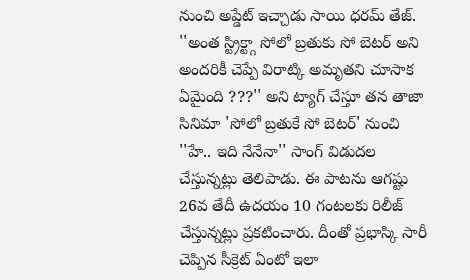నుంచి అప్డేట్ ఇచ్చాడు సాయి ధరమ్ తేజ్. ''అంత స్ట్రిక్ట్గా సోలో బ్రతుకు సో బెటర్ అని అందరికీ చెప్పే విరాట్కి అమృతని చూసాక ఏమైంది ???'' అని ట్యాగ్ చేస్తూ తన తాజా సినిమా 'సోలో బ్రతుకే సో బెటర్' నుంచి ''హే.. ఇది నేనేనా'' సాంగ్ విడుదల చేస్తున్నట్లు తెలిపాడు. ఈ పాటను ఆగష్టు 26వ తేదీ ఉదయం 10 గంటలకు రిలీజ్ చేస్తున్నట్లు ప్రకటించారు. దీంతో ప్రభాస్కి సారీ చెప్పిన సీక్రెట్ ఏంటో ఇలా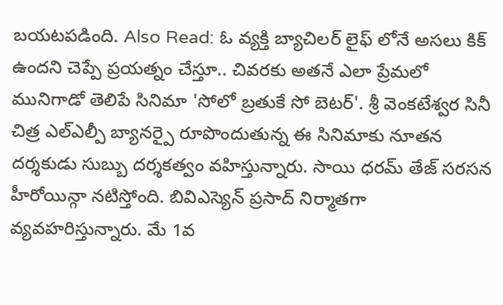బయటపడింది. Also Read: ఓ వ్యక్తి బ్యాచిలర్ లైఫ్ లోనే అసలు కిక్ ఉందని చెప్పే ప్రయత్నం చేస్తూ.. చివరకు అతనే ఎలా ప్రేమలో మునిగాడో తెలిపే సినిమా 'సోలో బ్రతుకే సో బెటర్'. శ్రీ వెంకటేశ్వర సినీ చిత్ర ఎల్ఎల్పీ బ్యానర్పై రూపొందుతున్న ఈ సినిమాకు నూతన దర్శకుడు సుబ్బు దర్శకత్వం వహిస్తున్నారు. సాయి ధరమ్ తేజ్ సరసన హీరోయిన్గా నటిస్తోంది. బివిఎస్యెన్ ప్రసాద్ నిర్మాతగా వ్యవహరిస్తున్నారు. మే 1వ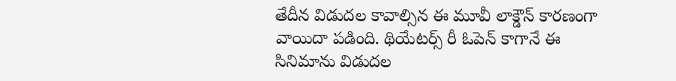తేదీన విడుదల కావాల్సిన ఈ మూవీ లాక్డౌన్ కారణంగా వాయిదా పడింది. థియేటర్స్ రీ ఓపెన్ కాగానే ఈ సినిమాను విడుదల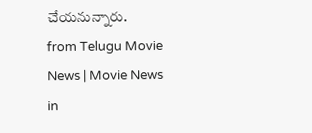చేయనున్నారు.
from Telugu Movie News | Movie News in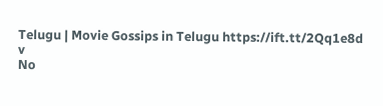Telugu | Movie Gossips in Telugu https://ift.tt/2Qq1e8d
v
No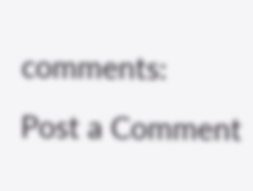comments:
Post a Comment